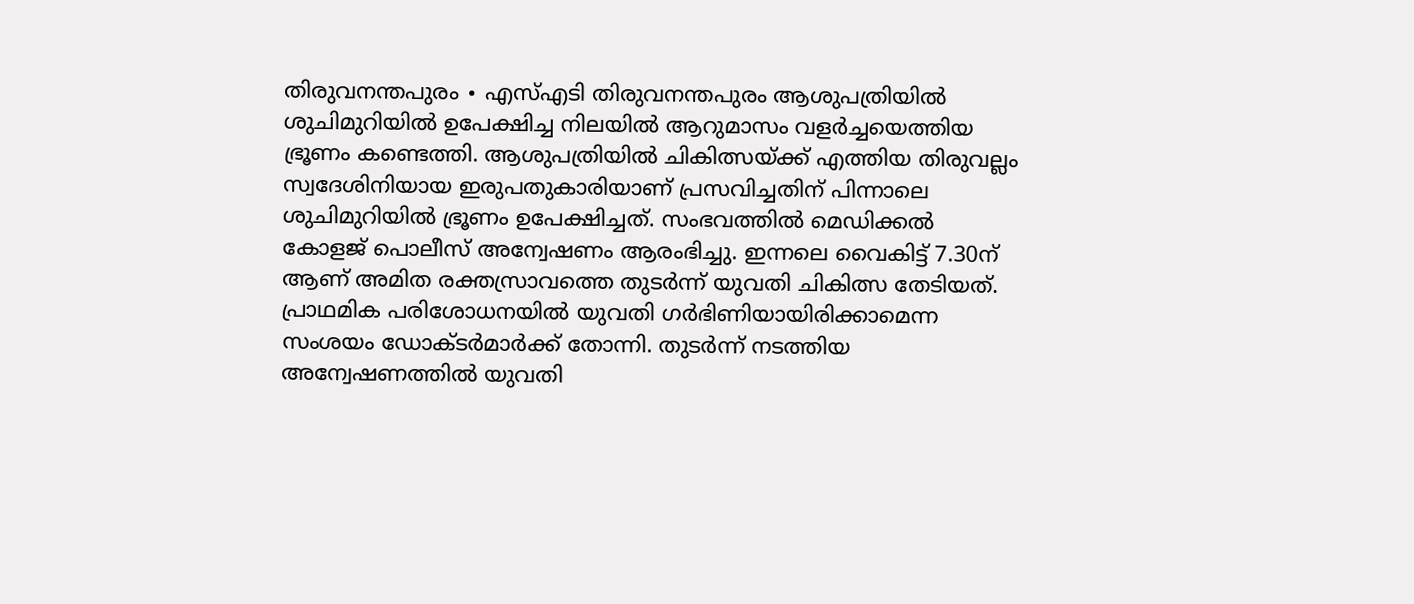തിരുവനന്തപുരം ∙ എസ്എടി തിരുവനന്തപുരം ആശുപത്രിയിൽ ശുചിമുറിയിൽ ഉപേക്ഷിച്ച നിലയിൽ ആറുമാസം വളർച്ചയെത്തിയ ഭ്രൂണം കണ്ടെത്തി. ആശുപത്രിയിൽ ചികിത്സയ്ക്ക് എത്തിയ തിരുവല്ലം സ്വദേശിനിയായ ഇരുപതുകാരിയാണ് പ്രസവിച്ചതിന് പിന്നാലെ ശുചിമുറിയിൽ ഭ്രൂണം ഉപേക്ഷിച്ചത്. സംഭവത്തിൽ മെഡിക്കൽ കോളജ് പൊലീസ് അന്വേഷണം ആരംഭിച്ചു. ഇന്നലെ വൈകിട്ട് 7.30ന് ആണ് അമിത രക്തസ്രാവത്തെ തുടർന്ന് യുവതി ചികിത്സ തേടിയത്. പ്രാഥമിക പരിശോധനയിൽ യുവതി ഗർഭിണിയായിരിക്കാമെന്ന സംശയം ഡോക്ടർമാർക്ക് തോന്നി. തുടർന്ന് നടത്തിയ അന്വേഷണത്തിൽ യുവതി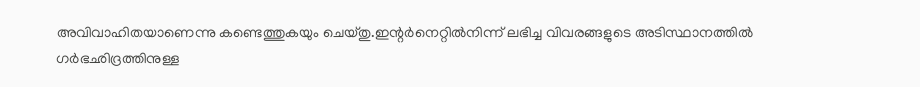അവിവാഹിതയാണെന്നു കണ്ടെത്തുകയും ചെയ്തു.ഇന്റർനെറ്റിൽനിന്ന് ലഭിച്ച വിവരങ്ങളുടെ അടിസ്ഥാനത്തിൽ ഗർഭഛിദ്രത്തിനുള്ള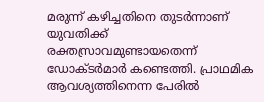മരുന്ന് കഴിച്ചതിനെ തുടർന്നാണ് യുവതിക്ക് രക്തസ്രാവമുണ്ടായതെന്ന് ഡോക്ടർമാർ കണ്ടെത്തി. പ്രാഥമിക ആവശ്യത്തിനെന്ന പേരിൽ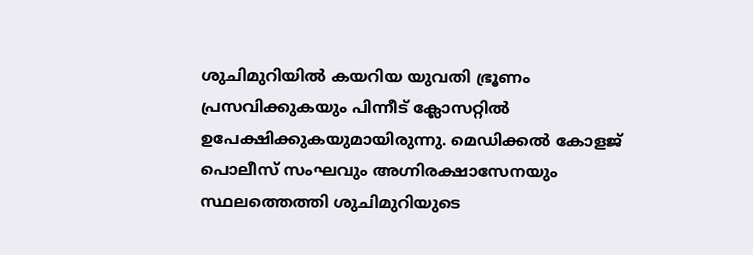ശുചിമുറിയിൽ കയറിയ യുവതി ഭ്രൂണം പ്രസവിക്കുകയും പിന്നീട് ക്ലോസറ്റിൽ ഉപേക്ഷിക്കുകയുമായിരുന്നു. മെഡിക്കൽ കോളജ് പൊലീസ് സംഘവും അഗ്നിരക്ഷാസേനയും സ്ഥലത്തെത്തി ശുചിമുറിയുടെ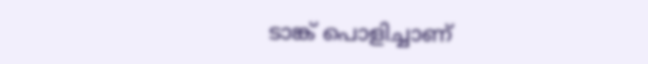ടാങ്ക് പൊളിച്ചാണ്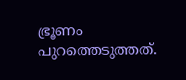ഭ്രൂണം പുറത്തെടുത്തത്.